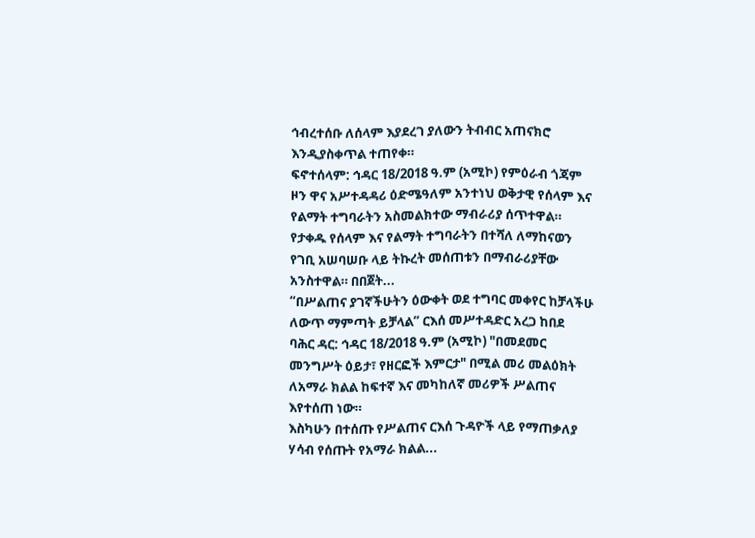ኅብረተሰቡ ለሰላም እያደረገ ያለውን ትብብር አጠናክሮ እንዲያስቀጥል ተጠየቀ።
ፍኖተሰላም: ኅዳር 18/2018 ዓ.ም (አሚኮ) የምዕራብ ጎጃም ዞን ዋና አሥተዳዳሪ ዕድሜዓለም አንተነህ ወቅታዊ የሰላም እና የልማት ተግባራትን አስመልክተው ማብራሪያ ሰጥተዋል።
የታቀዱ የሰላም እና የልማት ተግባራትን በተሻለ ለማከናወን የገቢ አሠባሠቡ ላይ ትኩረት መሰጠቱን በማብራሪያቸው አንስተዋል። በበጀት...
“በሥልጠና ያገኛችሁትን ዕውቀት ወደ ተግባር መቀየር ከቻላችሁ ለውጥ ማምጣት ይቻላል” ርእሰ መሥተዳድር አረጋ ከበደ
ባሕር ዳር: ኅዳር 18/2018 ዓ.ም (አሚኮ) "በመደመር መንግሥት ዕይታ፣ የዘርፎች እምርታ" በሚል መሪ መልዕክት ለአማራ ክልል ከፍተኛ እና መካከለኛ መሪዎች ሥልጠና እየተሰጠ ነው።
እስካሁን በተሰጡ የሥልጠና ርእሰ ጉዳዮች ላይ የማጠቃለያ ሃሳብ የሰጡት የአማራ ክልል...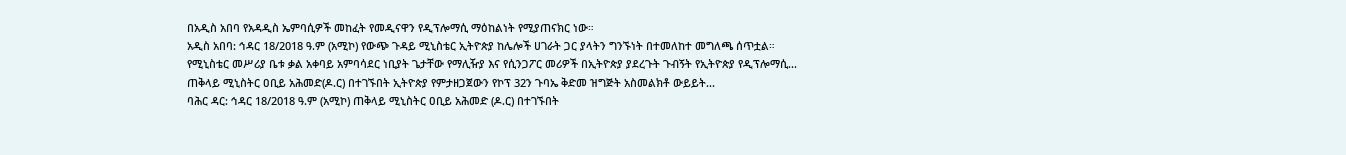በአዲስ አበባ የአዳዲስ ኤምባሲዎች መከፈት የመዲናዋን የዲፕሎማሲ ማዕከልነት የሚያጠናክር ነው።
አዲስ አበባ: ኅዳር 18/2018 ዓ.ም (አሚኮ) የውጭ ጉዳይ ሚኒስቴር ኢትዮጵያ ከሌሎች ሀገራት ጋር ያላትን ግንኙነት በተመለከተ መግለጫ ሰጥቷል።
የሚኒስቴር መሥሪያ ቤቱ ቃል አቀባይ አምባሳደር ነቢያት ጌታቸው የማሊዥያ እና የሲንጋፖር መሪዎች በኢትዮጵያ ያደረጉት ጉብኝት የኢትዮጵያ የዲፕሎማሲ...
ጠቅላይ ሚኒስትር ዐቢይ አሕመድ(ዶ.ር) በተገኙበት ኢትዮጵያ የምታዘጋጀውን የኮፕ 32ን ጉባኤ ቅድመ ዝግጅት አስመልክቶ ውይይት...
ባሕር ዳር: ኅዳር 18/2018 ዓ.ም (አሚኮ) ጠቅላይ ሚኒስትር ዐቢይ አሕመድ (ዶ.ር) በተገኙበት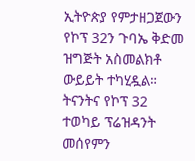ኢትዮጵያ የምታዘጋጀውን የኮፕ 32ን ጉባኤ ቅድመ ዝግጅት አስመልክቶ ውይይት ተካሂዷል።
ትናንትና የኮፕ 32 ተወካይ ፕሬዝዳንት መሰየምን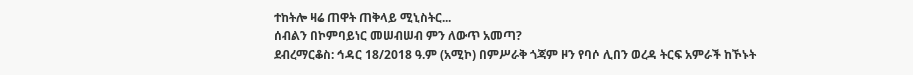ተከትሎ ዛሬ ጠዋት ጠቅላይ ሚኒስትር...
ሰብልን በኮምባይነር መሠብሠብ ምን ለውጥ አመጣ?
ደብረማርቆስ: ኅዳር 18/2018 ዓ.ም (አሚኮ) በምሥራቅ ጎጃም ዞን የባሶ ሊበን ወረዳ ትርፍ አምራች ከኾኑት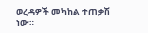ወረዳዎች መካከል ተጠቃሽ ነው።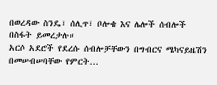በወረዳው ስንዴ፣ ሰሊጥ፣ ቦሎቄ እና ሌሎች ሰብሎች በስፋት ይመረታሉ።
አርሶ አደሮች የደረሱ ሰብሎቻቸውን በግብርና ሜካናይዜሽን በመሠብሠባቸው የምርት...